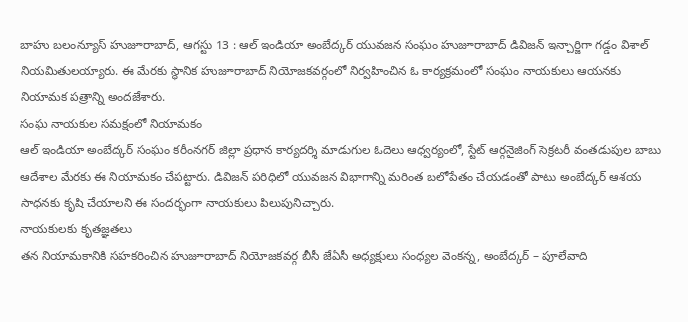బాహు బలంన్యూస్ హుజూరాబాద్, ఆగస్టు 13 : ఆల్ ఇండియా అంబేద్కర్ యువజన సంఘం హుజూరాబాద్ డివిజన్ ఇన్చార్జిగా గడ్డం విశాల్ నియమితులయ్యారు. ఈ మేరకు స్థానిక హుజూరాబాద్ నియోజకవర్గంలో నిర్వహించిన ఓ కార్యక్రమంలో సంఘం నాయకులు ఆయనకు నియామక పత్రాన్ని అందజేశారు.
సంఘ నాయకుల సమక్షంలో నియామకం
ఆల్ ఇండియా అంబేద్కర్ సంఘం కరీంనగర్ జిల్లా ప్రధాన కార్యదర్శి మాడుగుల ఓదెలు ఆధ్వర్యంలో, స్టేట్ ఆర్గనైజింగ్ సెక్రటరీ వంతడుపుల బాబు ఆదేశాల మేరకు ఈ నియామకం చేపట్టారు. డివిజన్ పరిధిలో యువజన విభాగాన్ని మరింత బలోపేతం చేయడంతో పాటు అంబేద్కర్ ఆశయ సాధనకు కృషి చేయాలని ఈ సందర్భంగా నాయకులు పిలుపునిచ్చారు.
నాయకులకు కృతజ్ఞతలు
తన నియామకానికి సహకరించిన హుజూరాబాద్ నియోజకవర్గ బీసీ జేఏసీ అధ్యక్షులు సంధ్యల వెంకన్న, అంబేద్కర్ – పూలేవాది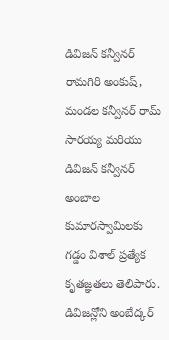డివిజన్ కన్వీనర్ రామగిరి అంకుష్, మండల కన్వీనర్ రామ్ సారయ్య మరియు డివిజన్ కన్వీనర్ అంబాల కుమారస్వామిలకు గడ్డం విశాల్ ప్రత్యేక కృతజ్ఞతలు తెలిపారు. డివిజన్లోని అంబేద్కర్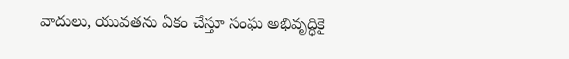వాదులు, యువతను ఏకం చేస్తూ సంఘ అభివృద్ధికై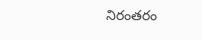నిరంతరం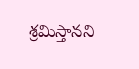శ్రమిస్తానని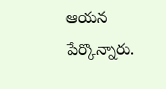ఆయన పేర్కొన్నారు.